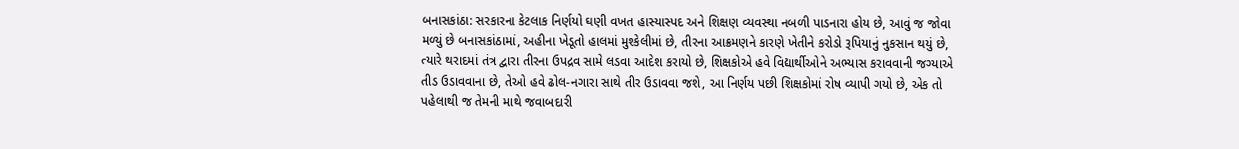બનાસકાંઠા: સરકારના કેટલાક નિર્ણયો ઘણી વખત હાસ્યાસ્પદ અને શિક્ષણ વ્યવસ્થા નબળી પાડનારા હોય છે, આવું જ જોવા મળ્યું છે બનાસકાંઠામાં, અહીના ખેડૂતો હાલમાં મુશ્કેલીમાં છે, તીરના આક્રમણને કારણે ખેતીને કરોડો રૂપિયાનું નુકસાન થયું છે, ત્યારે થરાદમાં તંત્ર દ્વારા તીરના ઉપદ્રવ સામે લડવા આદેશ કરાયો છે, શિક્ષકોએ હવે વિદ્યાર્થીઓને અભ્યાસ કરાવવાની જગ્યાએ તીડ ઉડાવવાના છે, તેઓ હવે ઢોલ-નગારા સાથે તીર ઉડાવવા જશે, આ નિર્ણય પછી શિક્ષકોમાં રોષ વ્યાપી ગયો છે, એક તો પહેલાથી જ તેમની માથે જવાબદારી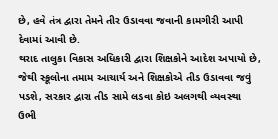છે, હવે તંત્ર દ્વારા તેમને તીર ઉડાવવા જવાની કામગીરી આપી દેવામાં આવી છે.
થરાદ તાલુકા વિકાસ અધિકારી દ્વારા શિક્ષકોને આદેશ અપાયો છે, જેથી સ્કૂલોના તમામ આચાર્ય અને શિક્ષકોએ તીડ ઉડાવવા જવું પડશે, સરકાર દ્વારા તીડ સામે લડવા કોઇ અલગથી વ્યવસ્થા ઉભી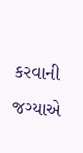કરવાની જગ્યાએ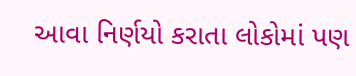આવા નિર્ણયો કરાતા લોકોમાં પણ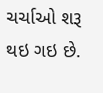ચર્ચાઓ શરૂ થઇ ગઇ છે.